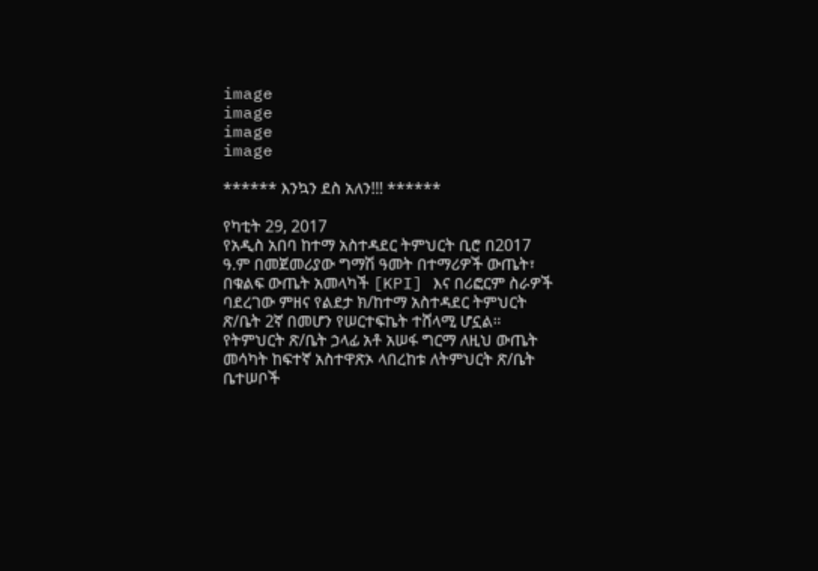image
image
image
image

****** እንኳን ደስ አለን!!! ******

የካቲት 29, 2017
የአዲስ አበባ ከተማ አስተዳደር ትምህርት ቢሮ በ2017 ዓ.ም በመጀመሪያው ግማሽ ዓመት በተማሪዎች ውጤት፣ በቁልፍ ውጤት አመላካች [KPI] እና በሪፎርም ስራዎች ባደረገው ምዘና የልደታ ክ/ከተማ አስተዳደር ትምህርት ጽ/ቤት 2ኛ በመሆን የሠርተፍኬት ተሸላሚ ሆኗል። የትምህርት ጽ/ቤት ኃላፊ አቶ አሠፋ ግርማ ለዚህ ውጤት መሳካት ከፍተኛ አስተዋጽኦ ላበረከቱ ለትምህርት ጽ/ቤት ቤተሠቦች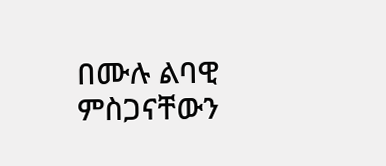በሙሉ ልባዊ ምስጋናቸውን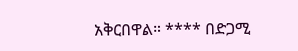አቅርበዋል። **** በድጋሚ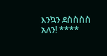እንኳን ደስስስስ አለን! ****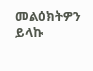መልዕክትዎን ይላኩ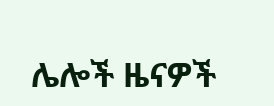ሌሎች ዜናዎች